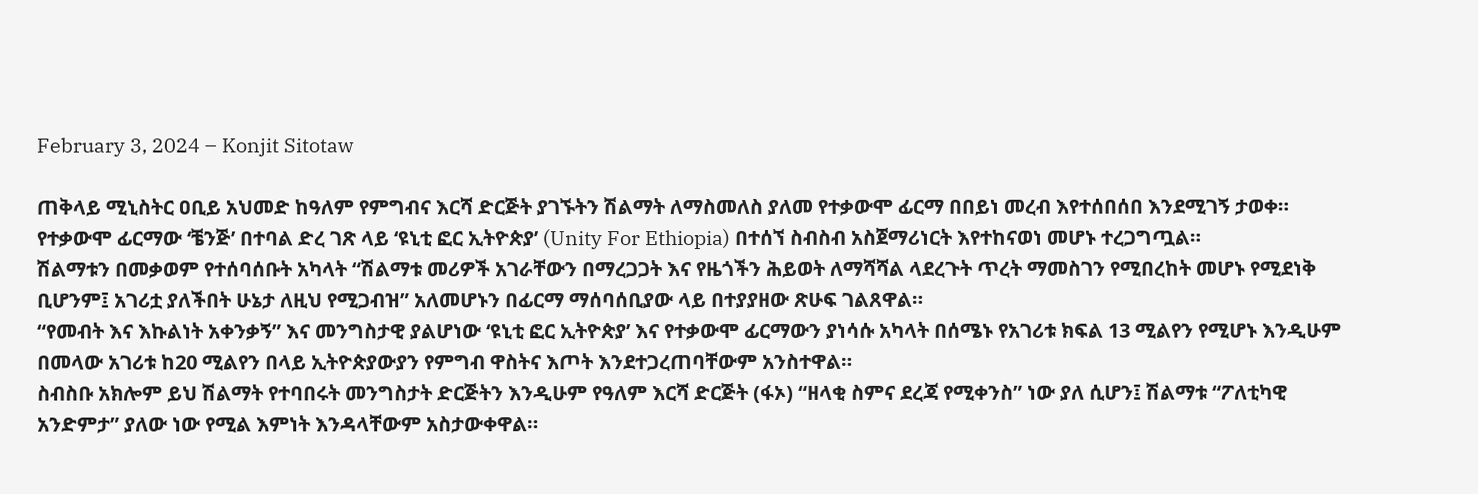February 3, 2024 – Konjit Sitotaw

ጠቅላይ ሚኒስትር ዐቢይ አህመድ ከዓለም የምግብና እርሻ ድርጅት ያገኙትን ሽልማት ለማስመለስ ያለመ የተቃውሞ ፊርማ በበይነ መረብ እየተሰበሰበ እንደሚገኝ ታወቀ። የተቃውሞ ፊርማው ‘ቼንጅ’ በተባል ድረ ገጽ ላይ ‘ዩኒቲ ፎር ኢትዮጵያ’ (Unity For Ethiopia) በተሰኘ ስብስብ አስጀማሪነርት እየተከናወነ መሆኑ ተረጋግጧል።
ሽልማቱን በመቃወም የተሰባሰቡት አካላት “ሽልማቱ መሪዎች አገራቸውን በማረጋጋት እና የዜጎችን ሕይወት ለማሻሻል ላደረጉት ጥረት ማመስገን የሚበረከት መሆኑ የሚደነቅ ቢሆንም፤ አገሪቷ ያለችበት ሁኔታ ለዚህ የሚጋብዝ” አለመሆኑን በፊርማ ማሰባሰቢያው ላይ በተያያዘው ጽሁፍ ገልጸዋል።
“የመብት እና እኩልነት አቀንቃኝ” እና መንግስታዊ ያልሆነው ‘ዩኒቲ ፎር ኢትዮጵያ’ እና የተቃውሞ ፊርማውን ያነሳሱ አካላት በሰሜኑ የአገሪቱ ክፍል 13 ሚልየን የሚሆኑ እንዲሁም በመላው አገሪቱ ከ20 ሚልየን በላይ ኢትዮጵያውያን የምግብ ዋስትና እጦት እንደተጋረጠባቸውም አንስተዋል።
ስብስቡ አክሎም ይህ ሽልማት የተባበሩት መንግስታት ድርጅትን እንዲሁም የዓለም እርሻ ድርጅት (ፋኦ) “ዘላቂ ስምና ደረጃ የሚቀንስ” ነው ያለ ሲሆን፤ ሽልማቱ “ፖለቲካዊ አንድምታ” ያለው ነው የሚል እምነት እንዳላቸውም አስታውቀዋል።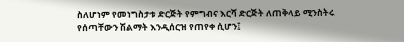ስለሆነም የመነግስታቱ ድርጅት የምግብና እርሻ ድርጅት ለጠቅላይ ሚንስትሩ የሰጣቸውን ሽልማት እንዲሰርዝ የጠየቀ ሲሆን፤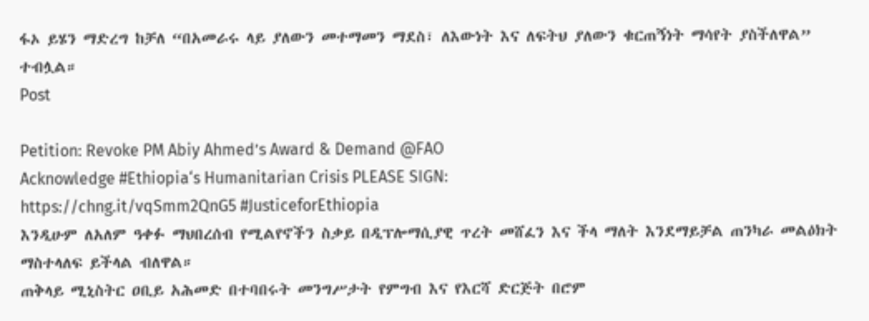ፋኦ ይሄን ማድረግ ከቻለ “በአመራሩ ላይ ያለውን መተማመን ማደስ፣ ለእውነት እና ለፍትህ ያለውን ቁርጠኝነት ማሳየት ያስችለዋል” ተብሏል።
Post

Petition: Revoke PM Abiy Ahmed’s Award & Demand @FAO
Acknowledge #Ethiopia‘s Humanitarian Crisis PLEASE SIGN:
https://chng.it/vqSmm2QnG5 #JusticeforEthiopia
እንዲሁም ለአለም ዓቀፉ ማህበረሰብ የሚልየኖችን ስቃይ በዲፕሎማሲያዊ ጥረት መሸፈን እና ችላ ማለት እንደማይቻል ጠንካራ መልዕክት ማስተላለፍ ይችላል ብለዋል።
ጠቅላይ ሚኒስትር ዐቢይ አሕመድ በተባበሩት መንግሥታት የምግብ እና የእርሻ ድርጅት በሮም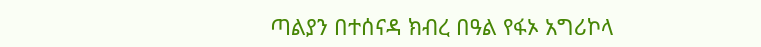ጣልያን በተሰናዳ ክብረ በዓል የፋኦ አግሪኮላ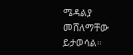ሜዳልያ መሸለማቸው ይታወሳል።